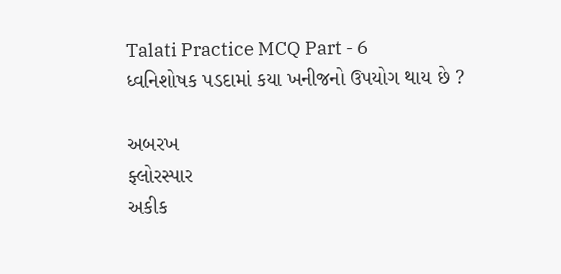Talati Practice MCQ Part - 6
ધ્વનિશોષક પડદામાં કયા ખનીજનો ઉપયોગ થાય છે ?

અબરખ
ફ્લોરસ્પાર
અકીક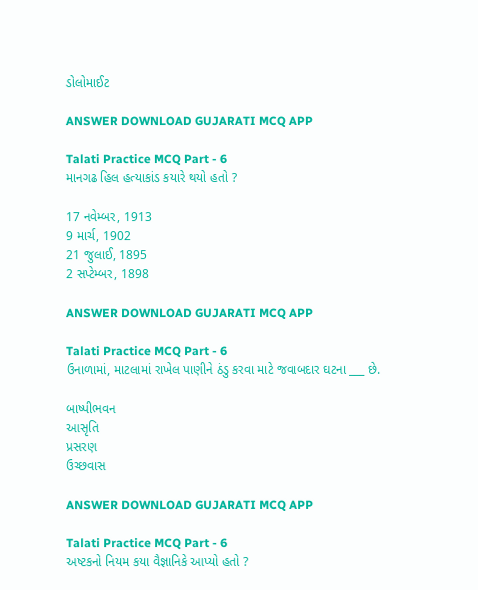ડોલોમાઈટ

ANSWER DOWNLOAD GUJARATI MCQ APP

Talati Practice MCQ Part - 6
માનગઢ હિલ હત્યાકાંડ કયારે થયો હતો ?

17 નવેમ્બર, 1913
9 માર્ચ, 1902
21 જુલાઈ, 1895
2 સપ્ટેમ્બર, 1898

ANSWER DOWNLOAD GUJARATI MCQ APP

Talati Practice MCQ Part - 6
ઉનાળામાં, માટલામાં રાખેલ પાણીને ઠંડુ કરવા માટે જવાબદાર ઘટના ___ છે.

બાષ્પીભવન
આસૃતિ
પ્રસરણ
ઉચ્છવાસ

ANSWER DOWNLOAD GUJARATI MCQ APP

Talati Practice MCQ Part - 6
અષ્ટકનો નિયમ કયા વૈજ્ઞાનિકે આપ્યો હતો ?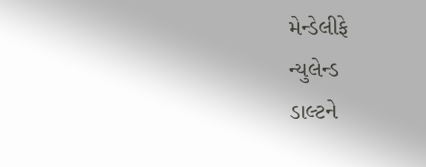મેન્ડેલીફે
ન્યુલેન્ડ
ડાલ્ટને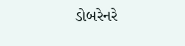ડોબરેનરે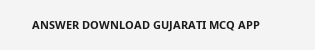ANSWER DOWNLOAD GUJARATI MCQ APP